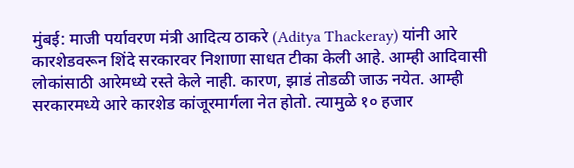मुंबई: माजी पर्यावरण मंत्री आदित्य ठाकरे (Aditya Thackeray) यांनी आरे कारशेडवरून शिंदे सरकारवर निशाणा साधत टीका केली आहे. आम्ही आदिवासी लोकांसाठी आरेमध्ये रस्ते केले नाही. कारण, झाडं तोडळी जाऊ नयेत. आम्ही सरकारमध्ये आरे कारशेड कांजूरमार्गला नेत होतो. त्यामुळे १० हजार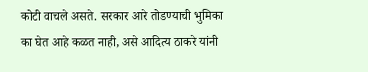कोटी वाचले असते. सरकार आरे तोडण्याची भुमिका का घेत आहे कळत नाही, असे आदित्य ठाकरे यांनी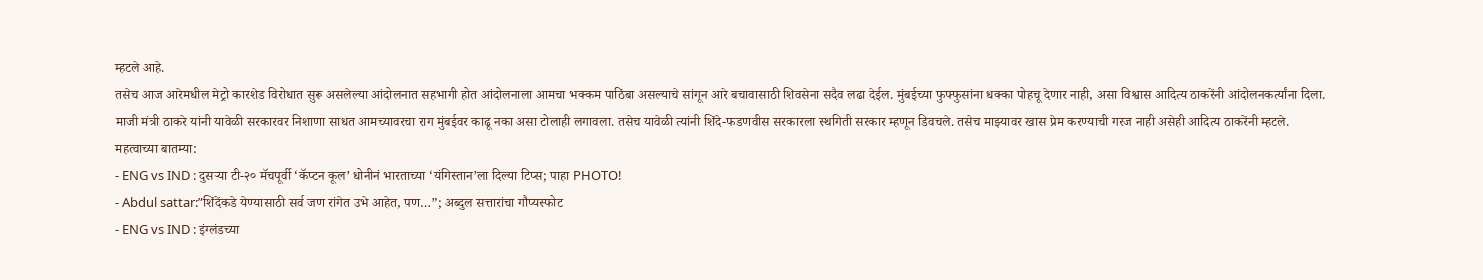म्हटले आहे.
तसेच आज आरेमधील मेट्रो कारशेड विरोधात सुरू असलेल्या आंदोलनात सहभागी होत आंदोलनाला आमचा भक्कम पाठिंबा असल्याचे सांगून आरे बचावासाठी शिवसेना सदैव लढा देईल. मुंबईच्या फुफ्फुसांना धक्का पोहचू देणार नाही, असा विश्वास आदित्य ठाकरेंनी आंदोलनकर्त्यांना दिला.
माजी मंत्री ठाकरे यांनी यावेळी सरकारवर निशाणा साधत आमच्यावरचा राग मुंबईवर काढू नका असा टोलाही लगावला. तसेच यावेळी त्यांनी शिंदे-फडणवीस सरकारला स्थगिती सरकार म्हणून डिवचले. तसेच माझ्यावर खास प्रेम करण्याची गरज नाही असेही आदित्य ठाकरेंनी म्हटले.
महत्वाच्या बातम्या:
- ENG vs IND : दुसऱ्या टी-२० मॅचपूर्वी ‘कॅप्टन कूल’ धोनीनं भारताच्या ‘यंगिस्तान’ला दिल्या टिप्स; पाहा PHOTO!
- Abdul sattar:”शिंदेंकडे येण्यासाठी सर्व जण रांगेत उभे आहेत, पण…”; अब्दुल सत्तारांचा गौप्यस्फोट
- ENG vs IND : इंग्लंडच्या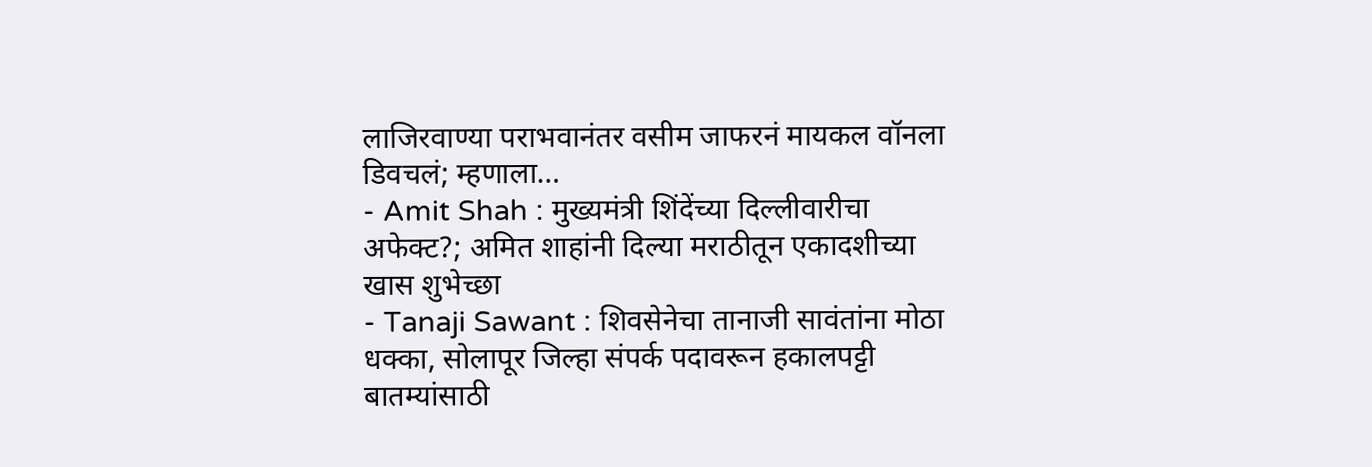लाजिरवाण्या पराभवानंतर वसीम जाफरनं मायकल वॉनला डिवचलं; म्हणाला…
- Amit Shah : मुख्यमंत्री शिंदेंच्या दिल्लीवारीचा अफेक्ट?; अमित शाहांनी दिल्या मराठीतून एकादशीच्या खास शुभेच्छा
- Tanaji Sawant : शिवसेनेचा तानाजी सावंतांना मोठा धक्का, सोलापूर जिल्हा संपर्क पदावरून हकालपट्टी
बातम्यांसाठी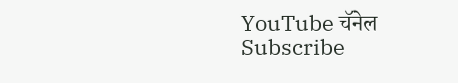YouTube चॅनेल Subscribe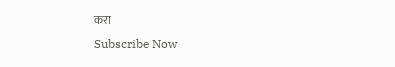करा
Subscribe Now